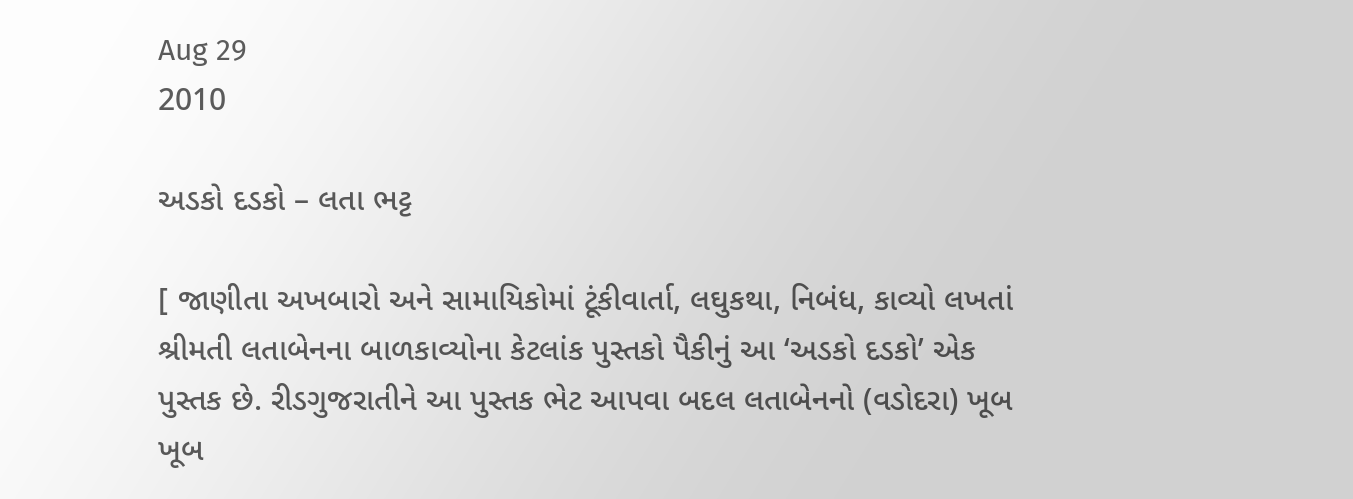Aug 29
2010

અડકો દડકો – લતા ભટ્ટ

[ જાણીતા અખબારો અને સામાયિકોમાં ટૂંકીવાર્તા, લઘુકથા, નિબંધ, કાવ્યો લખતાં શ્રીમતી લતાબેનના બાળકાવ્યોના કેટલાંક પુસ્તકો પૈકીનું આ ‘અડકો દડકો’ એક પુસ્તક છે. રીડગુજરાતીને આ પુસ્તક ભેટ આપવા બદલ લતાબેનનો (વડોદરા) ખૂબ ખૂબ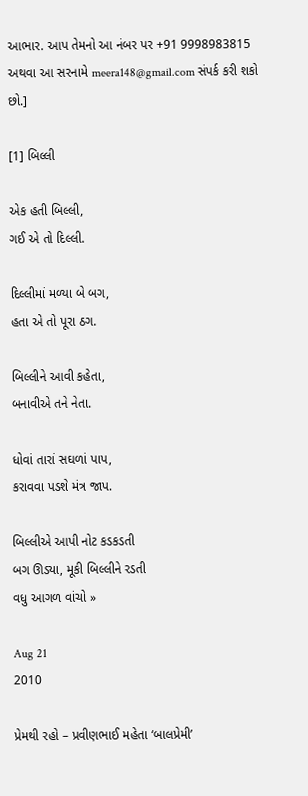આભાર. આપ તેમનો આ નંબર પર +91 9998983815 અથવા આ સરનામે meera148@gmail.com સંપર્ક કરી શકો છો.]

[1] બિલ્લી

એક હતી બિલ્લી,
ગઈ એ તો દિલ્લી.

દિલ્લીમાં મળ્યા બે બગ,
હતા એ તો પૂરા ઠગ.

બિલ્લીને આવી કહેતા,
બનાવીએ તને નેતા.

ધોવાં તારાં સઘળાં પાપ,
કરાવવા પડશે મંત્ર જાપ.

બિલ્લીએ આપી નોટ કડકડતી
બગ ઊડ્યા, મૂકી બિલ્લીને રડતી
વધુ આગળ વાંચો »

Aug 21
2010

પ્રેમથી રહો – પ્રવીણભાઈ મહેતા ‘બાલપ્રેમી’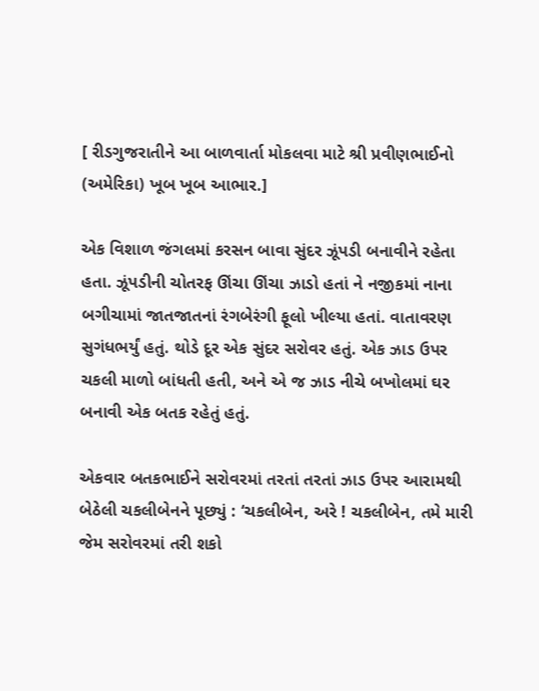[ રીડગુજરાતીને આ બાળવાર્તા મોકલવા માટે શ્રી પ્રવીણભાઈનો (અમેરિકા) ખૂબ ખૂબ આભાર.]

એક વિશાળ જંગલમાં કરસન બાવા સુંદર ઝૂંપડી બનાવીને રહેતા હતા. ઝૂંપડીની ચોતરફ ઊંચા ઊંચા ઝાડો હતાં ને નજીકમાં નાના બગીચામાં જાતજાતનાં રંગબેરંગી ફૂલો ખીલ્યા હતાં. વાતાવરણ સુગંધભર્યું હતું. થોડે દૂર એક સુંદર સરોવર હતું. એક ઝાડ ઉપર ચકલી માળો બાંધતી હતી, અને એ જ ઝાડ નીચે બખોલમાં ઘર બનાવી એક બતક રહેતું હતું.

એકવાર બતકભાઈને સરોવરમાં તરતાં તરતાં ઝાડ ઉપર આરામથી બેઠેલી ચકલીબેનને પૂછ્યું : ‘ચકલીબેન, અરે ! ચકલીબેન, તમે મારી જેમ સરોવરમાં તરી શકો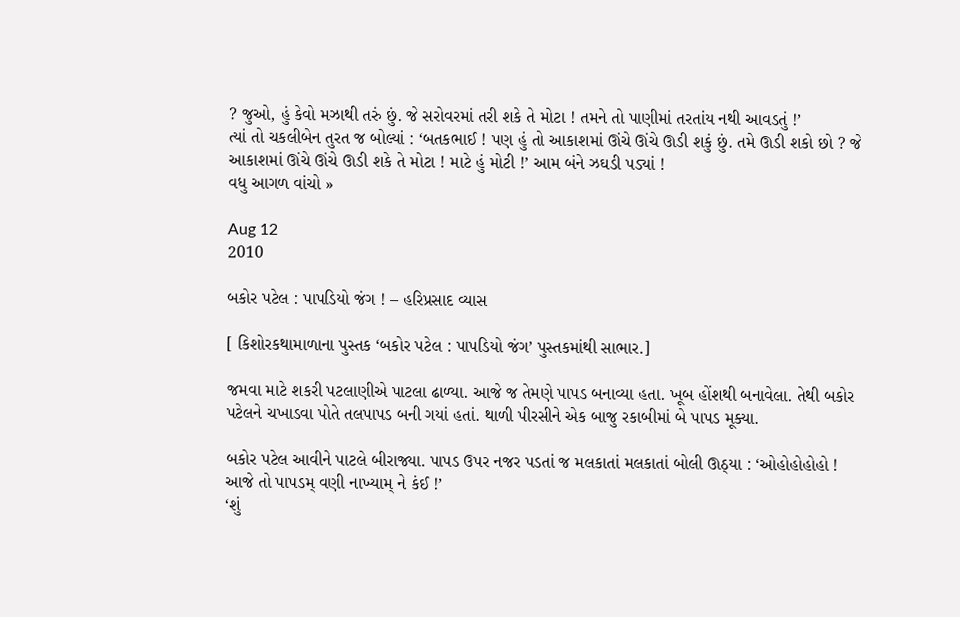? જુઓ, હું કેવો મઝાથી તરું છું. જે સરોવરમાં તરી શકે તે મોટા ! તમને તો પાણીમાં તરતાંય નથી આવડતું !’
ત્યાં તો ચકલીબેન તુરત જ બોલ્યાં : ‘બતકભાઈ ! પણ હું તો આકાશમાં ઊંચે ઊંચે ઊડી શકું છું. તમે ઊડી શકો છો ? જે આકાશમાં ઊંચે ઊંચે ઊડી શકે તે મોટા ! માટે હું મોટી !’ આમ બંને ઝઘડી પડ્યાં !
વધુ આગળ વાંચો »

Aug 12
2010

બકોર પટેલ : પાપડિયો જંગ ! – હરિપ્રસાદ વ્યાસ

[ કિશોરકથામાળાના પુસ્તક ‘બકોર પટેલ : પાપડિયો જંગ’ પુસ્તકમાંથી સાભાર.]

જમવા માટે શકરી પટલાણીએ પાટલા ઢાળ્યા. આજે જ તેમણે પાપડ બનાવ્યા હતા. ખૂબ હોંશથી બનાવેલા. તેથી બકોર પટેલને ચખાડવા પોતે તલપાપડ બની ગયાં હતાં. થાળી પીરસીને એક બાજુ રકાબીમાં બે પાપડ મૂક્યા.

બકોર પટેલ આવીને પાટલે બીરાજ્યા. પાપડ ઉપર નજર પડતાં જ મલકાતાં મલકાતાં બોલી ઊઠ્યા : ‘ઓહોહોહોહો ! આજે તો પાપડમ્ વણી નાખ્યામ્ ને કંઈ !’
‘શું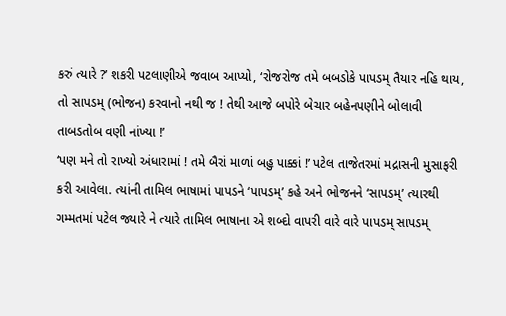કરું ત્યારે ?’ શકરી પટલાણીએ જવાબ આપ્યો, ‘રોજરોજ તમે બબડોકે પાપડમ્ તૈયાર નહિ થાય, તો સાપડમ્ (ભોજન) કરવાનો નથી જ ! તેથી આજે બપોરે બેચાર બહેનપણીને બોલાવી તાબડતોબ વણી નાંખ્યા !’
‘પણ મને તો રાખ્યો અંધારામાં ! તમે બૈરાં માળાં બહુ પાક્કાં !’ પટેલ તાજેતરમાં મદ્રાસની મુસાફરી કરી આવેલા. ત્યાંની તામિલ ભાષામાં પાપડને ‘પાપડમ્’ કહે અને ભોજનને ‘સાપડમ્’ ત્યારથી ગમ્મતમાં પટેલ જ્યારે ને ત્યારે તામિલ ભાષાના એ શબ્દો વાપરી વારે વારે પાપડમ્ સાપડમ્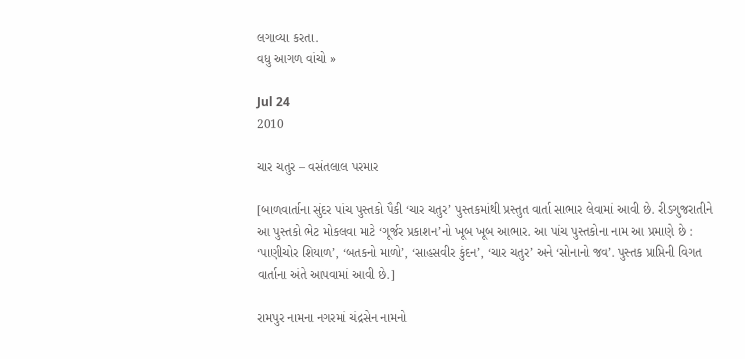લગાવ્યા કરતા.
વધુ આગળ વાંચો »

Jul 24
2010

ચાર ચતુર – વસંતલાલ પરમાર

[બાળવાર્તાના સુંદર પાંચ પુસ્તકો પૈકી ‘ચાર ચતુર’ પુસ્તકમાંથી પ્રસ્તુત વાર્તા સાભાર લેવામાં આવી છે. રીડગુજરાતીને આ પુસ્તકો ભેટ મોકલવા માટે ‘ગૂર્જર પ્રકાશન’નો ખૂબ ખૂબ આભાર. આ પાંચ પુસ્તકોના નામ આ પ્રમાણે છે : ‘પાણીચોર શિયાળ’, ‘બતકનો માળો’, ‘સાહસવીર કુંદન’, ‘ચાર ચતુર’ અને ‘સોનાનો જવ’. પુસ્તક પ્રાપ્તિની વિગત વાર્તાના અંતે આપવામાં આવી છે.]

રામપુર નામના નગરમાં ચંદ્રસેન નામનો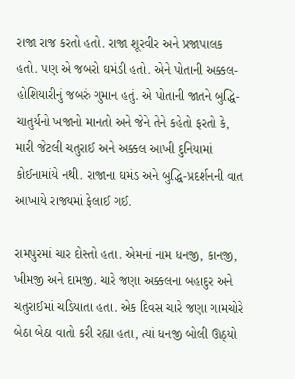રાજા રાજ કરતો હતો. રાજા શૂરવીર અને પ્રજાપાલક હતો. પણ એ જબરો ઘમંડી હતો. એને પોતાની અક્કલ-હોશિયારીનું જબરું ગુમાન હતું. એ પોતાની જાતને બુદ્ધિ-ચાતુર્યનો ખજાનો માનતો અને જેને તેને કહેતો ફરતો કે, મારી જેટલી ચતુરાઈ અને અક્કલ આખી દુનિયામાં કોઈનામાંયે નથી. રાજાના ઘમંડ અને બુદ્ધિ-પ્રદર્શનની વાત આખાયે રાજ્યમાં ફેલાઈ ગઈ.

રામપુરમાં ચાર દોસ્તો હતા. એમનાં નામ ધનજી, કાનજી, ખીમજી અને દામજી. ચારે જણા અક્કલના બહાદુર અને ચતુરાઈમાં ચડિયાતા હતા. એક દિવસ ચારે જણા ગામચોરે બેઠા બેઠા વાતો કરી રહ્યા હતા, ત્યાં ધનજી બોલી ઊઠ્યો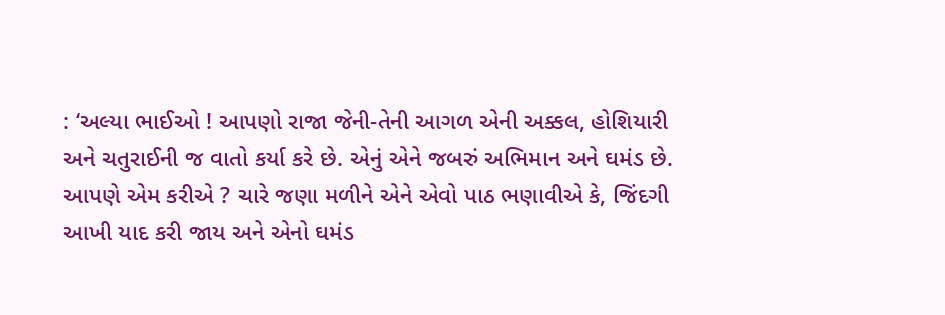: ‘અલ્યા ભાઈઓ ! આપણો રાજા જેની-તેની આગળ એની અક્કલ, હોશિયારી અને ચતુરાઈની જ વાતો કર્યા કરે છે. એનું એને જબરું અભિમાન અને ઘમંડ છે. આપણે એમ કરીએ ? ચારે જણા મળીને એને એવો પાઠ ભણાવીએ કે, જિંદગી આખી યાદ કરી જાય અને એનો ઘમંડ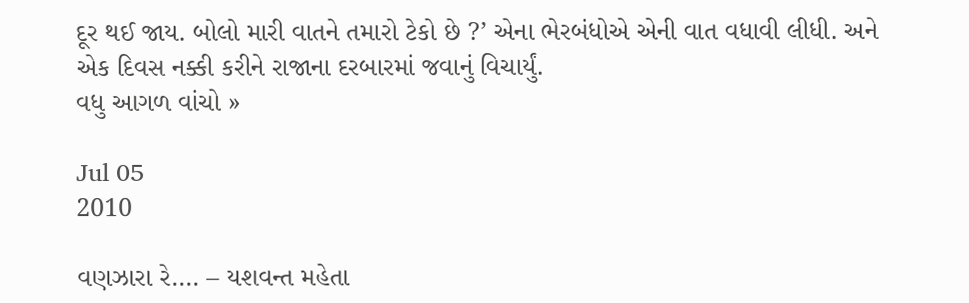દૂર થઈ જાય. બોલો મારી વાતને તમારો ટેકો છે ?’ એના ભેરબંધોએ એની વાત વધાવી લીધી. અને એક દિવસ નક્કી કરીને રાજાના દરબારમાં જવાનું વિચાર્યું.
વધુ આગળ વાંચો »

Jul 05
2010

વણઝારા રે…. – યશવન્ત મહેતા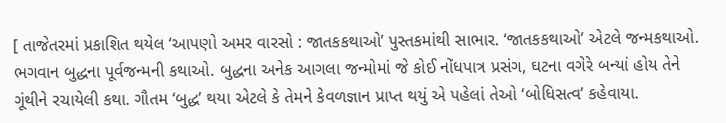[ તાજેતરમાં પ્રકાશિત થયેલ ‘આપણો અમર વારસો : જાતકકથાઓ’ પુસ્તકમાંથી સાભાર. ‘જાતકકથાઓ’ એટલે જન્મકથાઓ. ભગવાન બુદ્ધના પૂર્વજન્મની કથાઓ. બુદ્ધના અનેક આગલા જન્મોમાં જે કોઈ નોંધપાત્ર પ્રસંગ, ઘટના વગેરે બન્યાં હોય તેને ગૂંથીને રચાયેલી કથા. ગૌતમ ‘બુદ્ધ’ થયા એટલે કે તેમને કેવળજ્ઞાન પ્રાપ્ત થયું એ પહેલાં તેઓ ‘બોધિસત્વ’ કહેવાયા.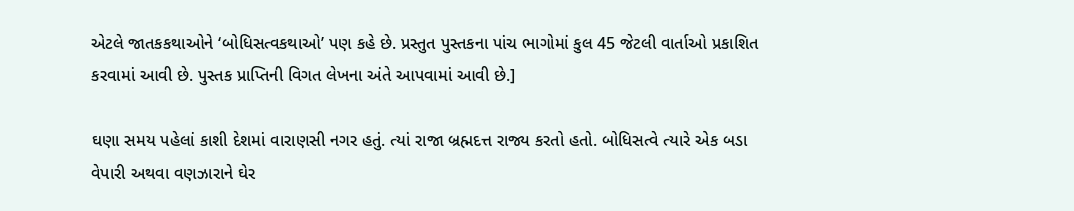એટલે જાતકકથાઓને ‘બોધિસત્વકથાઓ’ પણ કહે છે. પ્રસ્તુત પુસ્તકના પાંચ ભાગોમાં કુલ 45 જેટલી વાર્તાઓ પ્રકાશિત કરવામાં આવી છે. પુસ્તક પ્રાપ્તિની વિગત લેખના અંતે આપવામાં આવી છે.]

ઘણા સમય પહેલાં કાશી દેશમાં વારાણસી નગર હતું. ત્યાં રાજા બ્રહ્મદત્ત રાજ્ય કરતો હતો. બોધિસત્વે ત્યારે એક બડા વેપારી અથવા વણઝારાને ઘેર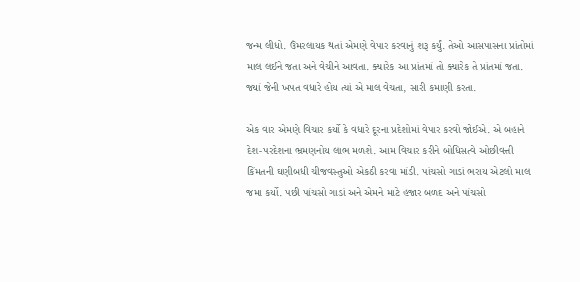જન્મ લીધો. ઉંમરલાયક થતાં એમણે વેપાર કરવાનું શરૂ કર્યું. તેઓ આસપાસના પ્રાંતોમાં માલ લઈને જતા અને વેચીને આવતા. ક્યારેક આ પ્રાંતમાં તો ક્યારેક તે પ્રાંતમાં જતા. જ્યાં જેની ખપત વધારે હોય ત્યાં એ માલ વેચતા, સારી કમાણી કરતા.

એક વાર એમણે વિચાર કર્યો કે વધારે દૂરના પ્રદેશોમાં વેપાર કરવો જોઈએ. એ બહાને દેશ-પરદેશના ભ્રમણનોય લાભ મળશે. આમ વિચાર કરીને બોધિસત્વે ઓછીવત્તી કિંમતની ઘણીબધી ચીજવસ્તુઓ એકઠી કરવા માંડી. પાંચસો ગાડાં ભરાય એટલો માલ જમા કર્યો. પછી પાંચસો ગાડાં અને એમને માટે હજાર બળદ અને પાંચસો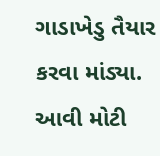ગાડાખેડુ તૈયાર કરવા માંડ્યા. આવી મોટી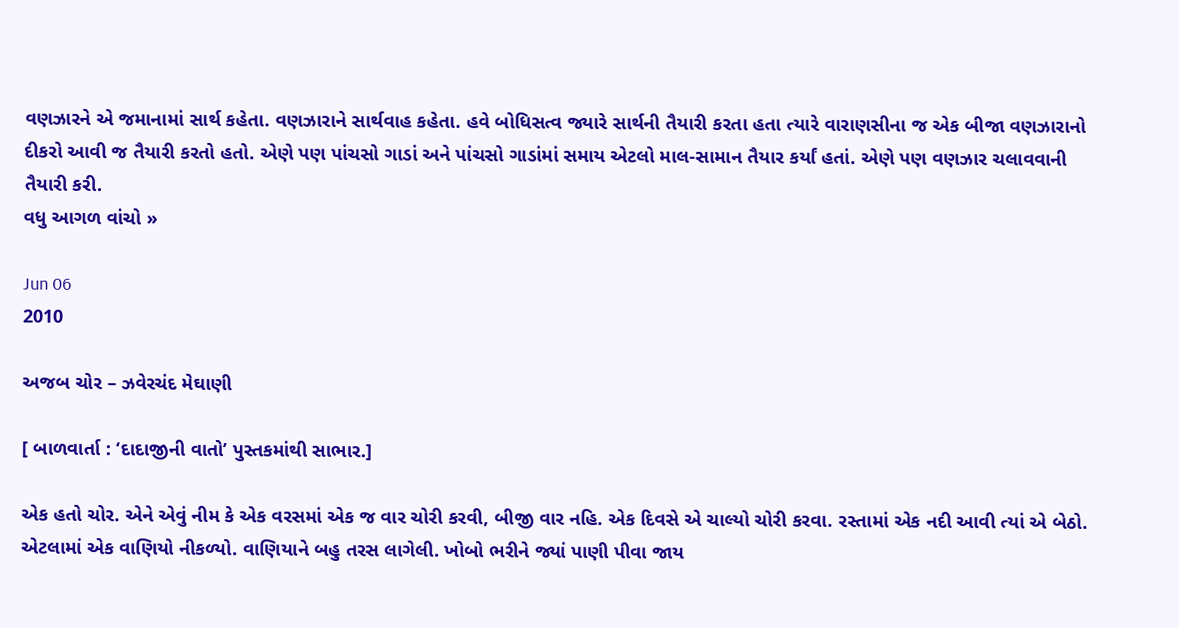વણઝારને એ જમાનામાં સાર્થ કહેતા. વણઝારાને સાર્થવાહ કહેતા. હવે બોધિસત્વ જ્યારે સાર્થની તૈયારી કરતા હતા ત્યારે વારાણસીના જ એક બીજા વણઝારાનો દીકરો આવી જ તૈયારી કરતો હતો. એણે પણ પાંચસો ગાડાં અને પાંચસો ગાડાંમાં સમાય એટલો માલ-સામાન તૈયાર કર્યાં હતાં. એણે પણ વણઝાર ચલાવવાની તૈયારી કરી.
વધુ આગળ વાંચો »

Jun 06
2010

અજબ ચોર – ઝવેરચંદ મેઘાણી

[ બાળવાર્તા : ‘દાદાજીની વાતો’ પુસ્તકમાંથી સાભાર.]

એક હતો ચોર. એને એવું નીમ કે એક વરસમાં એક જ વાર ચોરી કરવી, બીજી વાર નહિ. એક દિવસે એ ચાલ્યો ચોરી કરવા. રસ્તામાં એક નદી આવી ત્યાં એ બેઠો. એટલામાં એક વાણિયો નીકળ્યો. વાણિયાને બહુ તરસ લાગેલી. ખોબો ભરીને જ્યાં પાણી પીવા જાય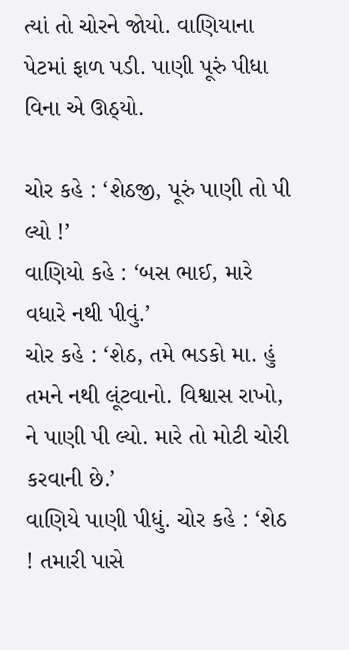ત્યાં તો ચોરને જોયો. વાણિયાના પેટમાં ફાળ પડી. પાણી પૂરું પીધા વિના એ ઊઠ્યો.

ચોર કહે : ‘શેઠજી, પૂરું પાણી તો પી લ્યો !’
વાણિયો કહે : ‘બસ ભાઈ, મારે વધારે નથી પીવું.’
ચોર કહે : ‘શેઠ, તમે ભડકો મા. હું તમને નથી લૂંટવાનો. વિશ્વાસ રાખો, ને પાણી પી લ્યો. મારે તો મોટી ચોરી કરવાની છે.’
વાણિયે પાણી પીધું. ચોર કહે : ‘શેઠ ! તમારી પાસે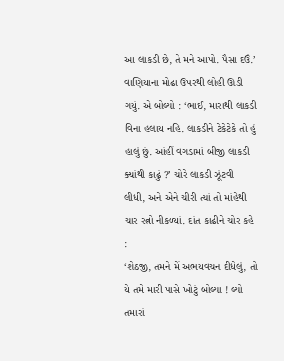આ લાકડી છે, તે મને આપો. પૈસા દઉં.’
વાણિયાના મોઢા ઉપરથી લોહી ઊડી ગયું. એ બોલ્યો : ‘ભાઈ, મારાથી લાકડી વિના હલાય નહિ. લાકડીને ટેકેટેકે તો હું હાલું છું. આંહીં વગડામાં બીજી લાકડી ક્યાંથી કાઢું ?’ ચોરે લાકડી ઝૂંટવી લીધી, અને એને ચીરી ત્યાં તો માંહેથી ચાર રત્નો નીકળ્યાં. દાંત કાઢીને ચોર કહે :
‘શેઠજી, તમને મેં અભયવચન દીધેલું, તો યે તમે મારી પાસે ખોટું બોલ્યા ! લ્યો તમારાં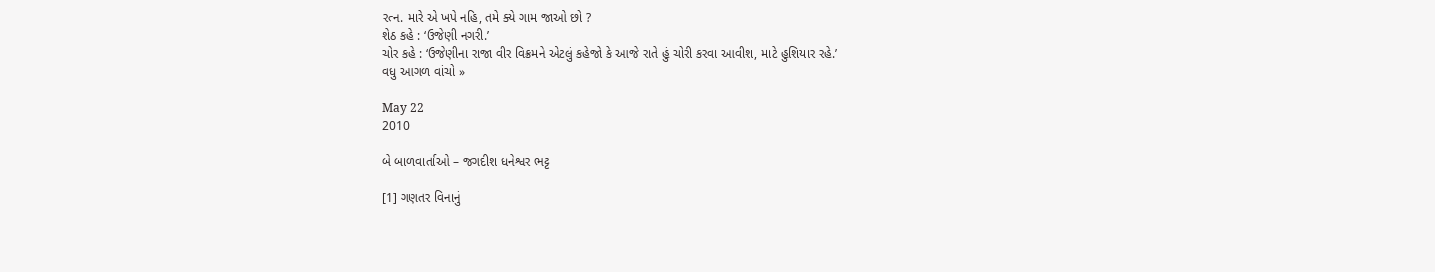રત્ન. મારે એ ખપે નહિ, તમે ક્યે ગામ જાઓ છો ?
શેઠ કહે : ‘ઉજેણી નગરી.’
ચોર કહે : ‘ઉજેણીના રાજા વીર વિક્રમને એટલું કહેજો કે આજે રાતે હું ચોરી કરવા આવીશ, માટે હુશિયાર રહે.’
વધુ આગળ વાંચો »

May 22
2010

બે બાળવાર્તાઓ – જગદીશ ધનેશ્વર ભટ્ટ

[1] ગણતર વિનાનું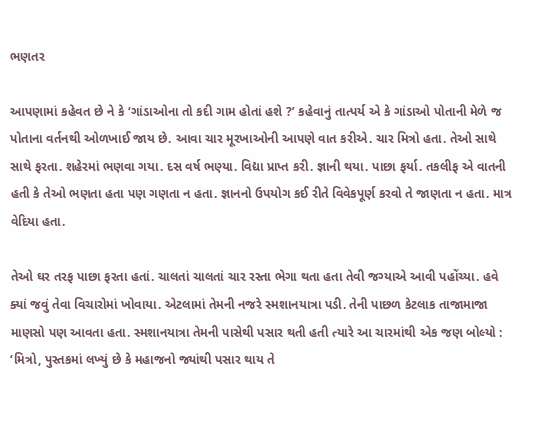ભણતર

આપણામાં કહેવત છે ને કે ‘ગાંડાઓના તો કદી ગામ હોતાં હશે ?’ કહેવાનું તાત્પર્ય એ કે ગાંડાઓ પોતાની મેળે જ પોતાના વર્તનથી ઓળખાઈ જાય છે. આવા ચાર મૂરખાઓની આપણે વાત કરીએ. ચાર મિત્રો હતા. તેઓ સાથે સાથે ફરતા. શહેરમાં ભણવા ગયા. દસ વર્ષ ભણ્યા. વિદ્યા પ્રાપ્ત કરી. જ્ઞાની થયા. પાછા ફર્યા. તકલીફ એ વાતની હતી કે તેઓ ભણતા હતા પણ ગણતા ન હતા. જ્ઞાનનો ઉપયોગ કઈ રીતે વિવેકપૂર્ણ કરવો તે જાણતા ન હતા. માત્ર વેદિયા હતા.

તેઓ ઘર તરફ પાછા ફરતા હતાં. ચાલતાં ચાલતાં ચાર રસ્તા ભેગા થતા હતા તેવી જગ્યાએ આવી પહોંચ્યા. હવે ક્યાં જવું તેવા વિચારોમાં ખોવાયા. એટલામાં તેમની નજરે સ્મશાનયાત્રા પડી. તેની પાછળ કેટલાક તાજામાજા માણસો પણ આવતા હતા. સ્મશાનયાત્રા તેમની પાસેથી પસાર થતી હતી ત્યારે આ ચારમાંથી એક જણ બોલ્યો : ‘મિત્રો, પુસ્તકમાં લખ્યું છે કે મહાજનો જ્યાંથી પસાર થાય તે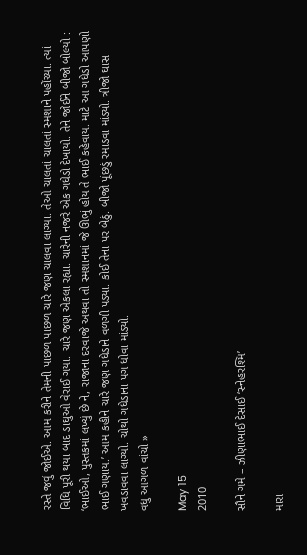રસ્તે જવું જોઈએ. આમ કરીને તેમની પાછળ પાછળ ચારે જણ ચાલવા લાગ્યા. તેઓ ચાલતાં ચાલતાં સ્મશાને પહોંચ્યા. ત્યાં વિધિ પૂરી થયા બાદ ડાઘુઓ વેરાઈ ગયા. ચારે જણ એકલા રહ્યા. ચારેની નજરે એક ગધેડો દેખાયો. તેને જોઈને બીજો બોલ્યો : ‘ભાઈઓ, પુસ્તકમાં લખ્યું છે ને, રાજાના દરવાજે અથવા તો સ્મશાનમાં જે ઊભું હોય તે ભાઈ કહેવાય. માટે આ ગધેડો આપણો ભાઈ ગણાય.’ આમ કહીને ચારે જણ ગધેડાને વળગી પડ્યા. કોઈ તેના પર બેઠું. બીજો પૂંછડું રમાડવા માંડ્યો. ત્રીજો ઘાસ ખવડાવવા લાગ્યો. ચોથો ગધેડાના પગ ધોવા માંડ્યો.
વધુ આગળ વાંચો »

May 15
2010

સૌને ગમે – ઝીણાભાઈ દેસાઈ ‘સ્નેહરશ્મિ’

મારા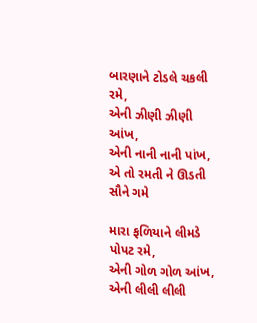બારણાને ટોડલે ચકલી રમે,
એની ઝીણી ઝીણી આંખ,
એની નાની નાની પાંખ,
એ તો રમતી ને ઊડતી સૌને ગમે

મારા ફળિયાને લીમડે પોપટ રમે,
એની ગોળ ગોળ આંખ,
એની લીલી લીલી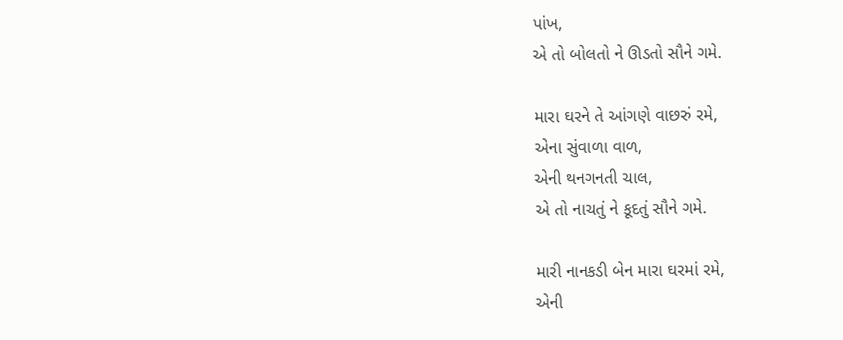પાંખ,
એ તો બોલતો ને ઊડતો સૌને ગમે.

મારા ઘરને તે આંગણે વાછરું રમે,
એના સુંવાળા વાળ,
એની થનગનતી ચાલ,
એ તો નાચતું ને કૂદતું સૌને ગમે.

મારી નાનકડી બેન મારા ઘરમાં રમે,
એની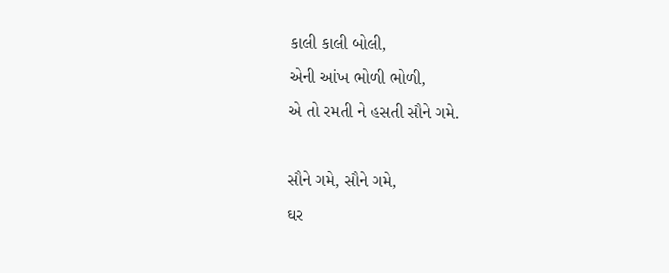કાલી કાલી બોલી,
એની આંખ ભોળી ભોળી,
એ તો રમતી ને હસતી સૌને ગમે.

સૌને ગમે, સૌને ગમે,
ઘર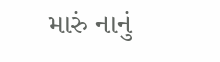મારું નાનું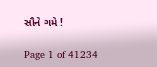સૌને ગમે !

Page 1 of 41234